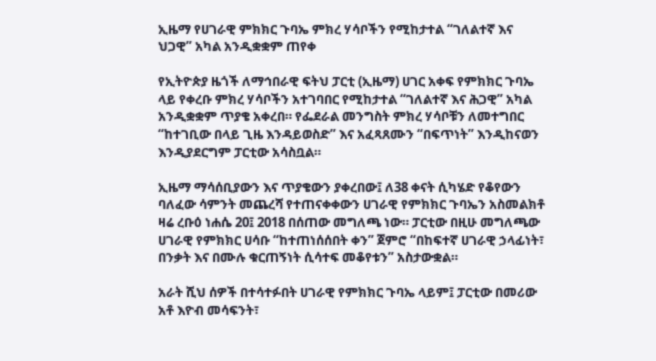ኢዜማ የሀገራዊ ምክክር ጉባኤ ምክረ ሃሳቦችን የሚከታተል “ገለልተኛ እና ህጋዊ” አካል አንዲቋቋም ጠየቀ

የኢትዮጵያ ዜጎች ለማኅበራዊ ፍትህ ፓርቲ (ኢዜማ) ሀገር አቀፍ የምክክር ጉባኤ ላይ የቀረቡ ምክረ ሃሳቦችን አተገባበር የሚከታተል “ገለልተኛ እና ሕጋዊ” አካል አንዲቋቋም ጥያቄ አቀረበ። የፌደራል መንግስት ምክረ ሃሳቦቹን ለመተግበር “ከተገቢው በላይ ጊዜ እንዳይወስድ” እና አፈጻጸሙን “በፍጥነት” እንዲከናወን እንዲያደርግም ፓርቲው አሳስቧል።

ኢዜማ ማሳሰቢያውን እና ጥያቄውን ያቀረበው፤ ለ38 ቀናት ሲካሄድ የቆየውን ባለፈው ሳምንት መጨረሻ የተጠናቀቀውን ሀገራዊ የምክክር ጉባኤን አስመልክቶ ዛሬ ረቡዕ ነሐሴ 20፤ 2018 በሰጠው መግለጫ ነው። ፓርቲው በዚሁ መግለጫው ሀገራዊ የምክክር ሀሳቡ “ከተጠነሰሰበት ቀን” ጀምሮ “በከፍተኛ ሀገራዊ ኃላፊነት፣ በንቃት እና በሙሉ ቁርጠኝነት ሲሳተፍ መቆየቱን” አስታውቋል።

አራት ሺህ ሰዎች በተሳተፉበት ሀገራዊ የምክክር ጉባኤ ላይም፤ ፓርቲው በመሪው አቶ እዮብ መሳፍንት፣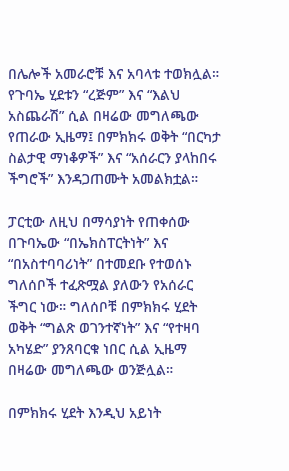በሌሎች አመራሮቹ እና አባላቱ ተወክሏል። የጉባኤ ሂደቱን “ረጅም” እና “እልህ አስጨራሽ” ሲል በዛሬው መግለጫው የጠራው ኢዜማ፤ በምክክሩ ወቅት “በርካታ ስልታዊ ማነቆዎች” እና “አሰራርን ያላከበሩ ችግሮች” እንዳጋጠሙት አመልክቷል።

ፓርቲው ለዚህ በማሳያነት የጠቀሰው በጉባኤው “በኤክስፐርትነት” እና “በአስተባባሪነት” በተመደቡ የተወሰኑ ግለሰቦች ተፈጽሟል ያለውን የአሰራር ችግር ነው። ግለሰቦቹ በምክክሩ ሂደት ወቅት “ግልጽ ወገንተኛነት” እና “የተዛባ አካሄድ” ያንጸባርቁ ነበር ሲል ኢዜማ በዛሬው መግለጫው ወንጅሏል።

በምክክሩ ሂደት እንዲህ አይነት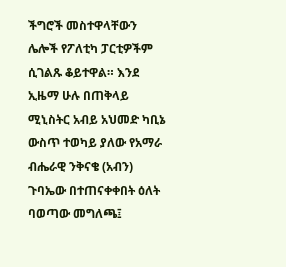ችግሮች መስተዋላቸውን ሌሎች የፖለቲካ ፓርቲዎችም ሲገልጹ ቆይተዋል። እንደ ኢዜማ ሁሉ በጠቅላይ ሚኒስትር አብይ አህመድ ካቢኔ ውስጥ ተወካይ ያለው የአማራ ብሔራዊ ንቅናቄ (አብን) ጉባኤው በተጠናቀቀበት ዕለት ባወጣው መግለጫ፤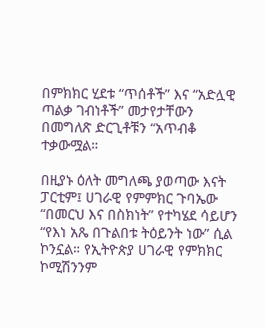በምክክር ሂደቱ “ጥሰቶች” እና “አድሏዊ ጣልቃ ገብነቶች” መታየታቸውን በመግለጽ ድርጊቶቹን “አጥብቆ ተቃውሟል።

በዚያኑ ዕለት መግለጫ ያወጣው እናት ፓርቲም፤ ሀገራዊ የምምክር ጉባኤው “በመርህ እና በስክነት” የተካሄደ ሳይሆን “የእነ አጼ በጉልበቱ ትዕይንት ነው” ሲል ኮንኗል። የኢትዮጵያ ሀገራዊ የምክክር ኮሚሽንንም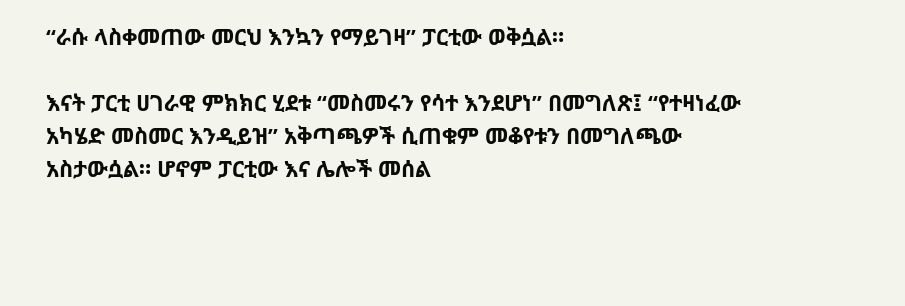“ራሱ ላስቀመጠው መርህ እንኳን የማይገዛ” ፓርቲው ወቅሷል።

እናት ፓርቲ ሀገራዊ ምክክር ሂደቱ “መስመሩን የሳተ እንደሆነ” በመግለጽ፤ “የተዛነፈው አካሄድ መስመር እንዲይዝ” አቅጣጫዎች ሲጠቁም መቆየቱን በመግለጫው አስታውሷል። ሆኖም ፓርቲው እና ሌሎች መሰል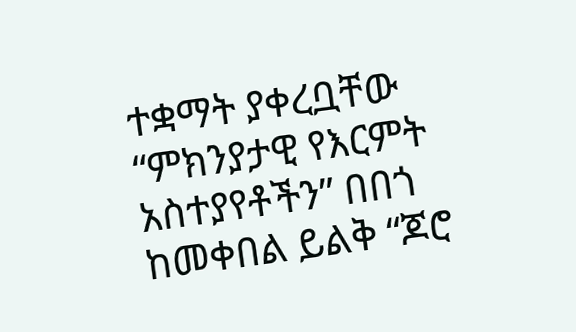ተቋማት ያቀረቧቸው “ምክንያታዊ የእርምት አስተያየቶችን” በበጎ ከመቀበል ይልቅ “ጆሮ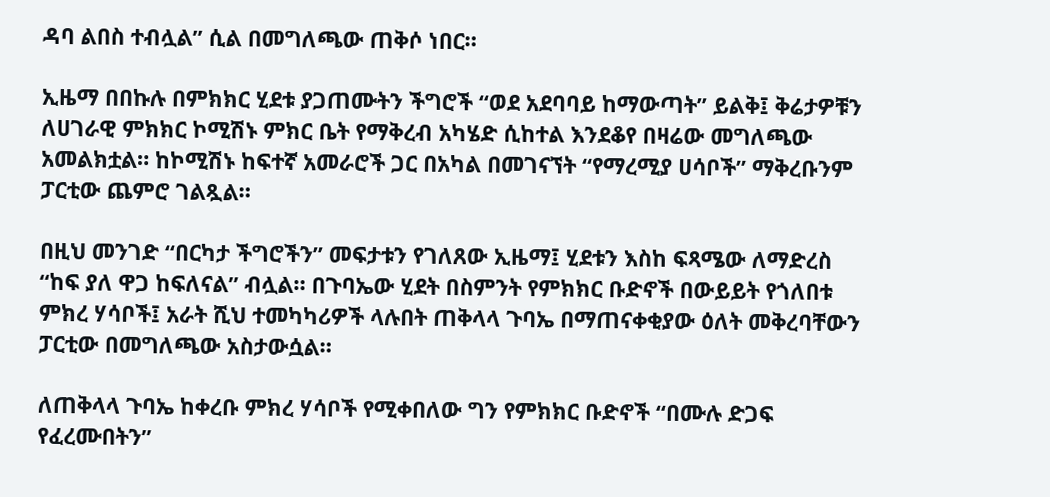ዳባ ልበስ ተብሏል” ሲል በመግለጫው ጠቅሶ ነበር።

ኢዜማ በበኩሉ በምክክር ሂደቱ ያጋጠሙትን ችግሮች “ወደ አደባባይ ከማውጣት” ይልቅ፤ ቅሬታዎቹን ለሀገራዊ ምክክር ኮሚሽኑ ምክር ቤት የማቅረብ አካሄድ ሲከተል እንደቆየ በዛሬው መግለጫው አመልክቷል። ከኮሚሽኑ ከፍተኛ አመራሮች ጋር በአካል በመገናኘት “የማረሚያ ሀሳቦች” ማቅረቡንም ፓርቲው ጨምሮ ገልጿል።

በዚህ መንገድ “በርካታ ችግሮችን” መፍታቱን የገለጸው ኢዜማ፤ ሂደቱን እስከ ፍጻሜው ለማድረስ “ከፍ ያለ ዋጋ ከፍለናል” ብሏል። በጉባኤው ሂደት በስምንት የምክክር ቡድኖች በውይይት የጎለበቱ ምክረ ሃሳቦች፤ አራት ሺህ ተመካካሪዎች ላሉበት ጠቅላላ ጉባኤ በማጠናቀቂያው ዕለት መቅረባቸውን ፓርቲው በመግለጫው አስታውሷል።

ለጠቅላላ ጉባኤ ከቀረቡ ምክረ ሃሳቦች የሚቀበለው ግን የምክክር ቡድኖች “በሙሉ ድጋፍ የፈረሙበትን”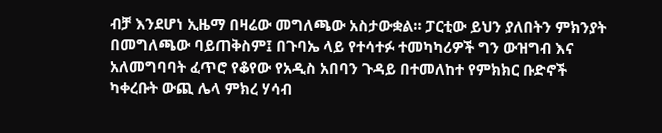ብቻ እንደሆነ ኢዜማ በዛሬው መግለጫው አስታውቋል። ፓርቲው ይህን ያለበትን ምክንያት በመግለጫው ባይጠቅስም፤ በጉባኤ ላይ የተሳተፉ ተመካካሪዎች ግን ውዝግብ እና አለመግባባት ፈጥሮ የቆየው የአዲስ አበባን ጉዳይ በተመለከተ የምክክር ቡድኖች ካቀረቡት ውጪ ሌላ ምክረ ሃሳብ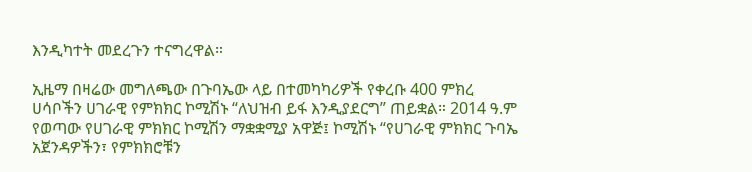እንዲካተት መደረጉን ተናግረዋል።

ኢዜማ በዛሬው መግለጫው በጉባኤው ላይ በተመካካሪዎች የቀረቡ 400 ምክረ ሀሳቦችን ሀገራዊ የምክክር ኮሚሽኑ “ለህዝብ ይፋ እንዲያደርግ” ጠይቋል። 2014 ዓ.ም የወጣው የሀገራዊ ምክክር ኮሚሽን ማቋቋሚያ አዋጅ፤ ኮሚሽኑ “የሀገራዊ ምክክር ጉባኤ አጀንዳዎችን፣ የምክክሮቹን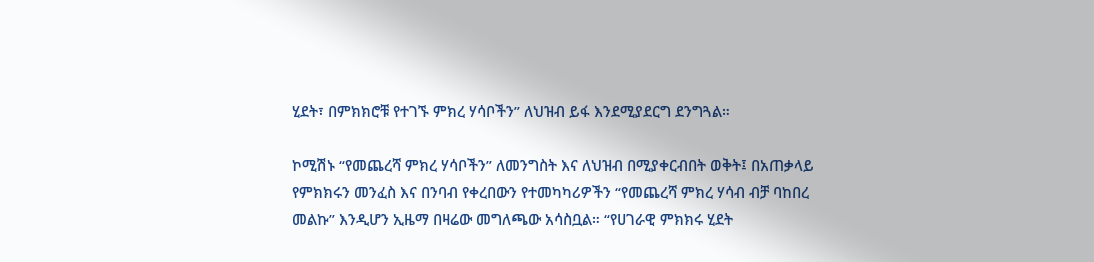ሂደት፣ በምክክሮቹ የተገኙ ምክረ ሃሳቦችን” ለህዝብ ይፋ እንደሚያደርግ ደንግጓል።

ኮሚሽኑ “የመጨረሻ ምክረ ሃሳቦችን” ለመንግስት እና ለህዝብ በሚያቀርብበት ወቅት፤ በአጠቃላይ የምክክሩን መንፈስ እና በንባብ የቀረበውን የተመካካሪዎችን “የመጨረሻ ምክረ ሃሳብ ብቻ ባከበረ መልኩ” እንዲሆን ኢዜማ በዛሬው መግለጫው አሳስቧል። “የሀገራዊ ምክክሩ ሂደት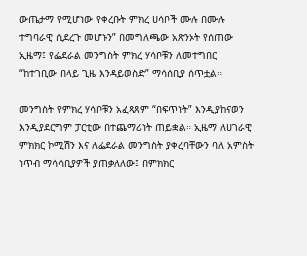ውጤታማ የሚሆነው የቀረቡት ምክረ ሀሳቦች ሙሉ በሙሉ ተግባራዊ ሲደረጉ መሆኑን” በመግለጫው አጽንኦት የሰጠው ኢዜማ፤ የፌደራል መንግስት ምክረ ሃሳቦቹን ለመተግበር “ከተገቢው በላይ ጊዜ እንዳይወስድ” ማሳሰቢያ ሰጥቷል።

መንግስት የምክረ ሃሳቦቹን አፈጻጸም “በፍጥነት” እንዲያከናወን እንዲያደርግም ፓርቲው በተጨማሪነት ጠይቋል። ኢዜማ ለሀገራዊ ምክክር ኮሚሽን እና ለፌደራል መንግስት ያቀረባቸውን ባለ አምስት ነጥብ ማሳሳቢያዎች ያጠቃለለው፤ በምክክር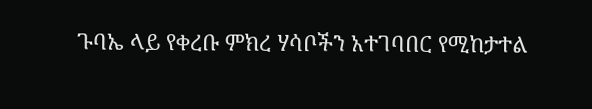ጉባኤ ላይ የቀረቡ ምክረ ሃሳቦችን አተገባበር የሚከታተል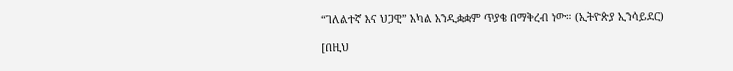“ገለልተኛ እና ህጋዊ” አካል አንዲቋቋም ጥያቄ በማቅረብ ነው። (ኢትዮጵያ ኢንሳይደር)

[በዚህ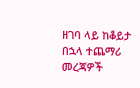ዘገባ ላይ ከቆይታ በኋላ ተጨማሪ መረጃዎች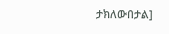ታክለውበታል]